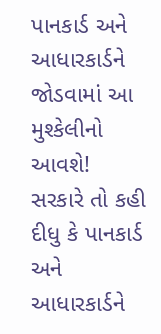પાનકાર્ડ અને આધારકાર્ડને જોડવામાં આ મુશ્કેલીનો આવશે!
સરકારે તો કહી દીધુ કે પાનકાર્ડ અને આધારકાર્ડને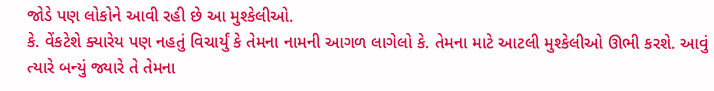જોડે પણ લોકોને આવી રહી છે આ મુશ્કેલીઓ.
કે. વેંકટેશે ક્યારેય પણ નહતું વિચાર્યું કે તેમના નામની આગળ લાગેલો કે. તેમના માટે આટલી મુશ્કેલીઓ ઊભી કરશે. આવું ત્યારે બન્યું જ્યારે તે તેમના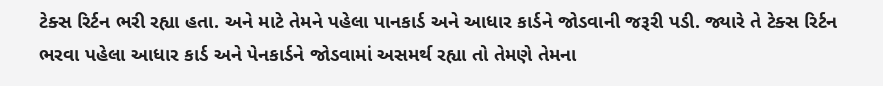ટેક્સ રિર્ટન ભરી રહ્યા હતા. અને માટે તેમને પહેલા પાનકાર્ડ અને આધાર કાર્ડને જોડવાની જરૂરી પડી. જ્યારે તે ટેક્સ રિર્ટન ભરવા પહેલા આધાર કાર્ડ અને પેનકાર્ડને જોડવામાં અસમર્થ રહ્યા તો તેમણે તેમના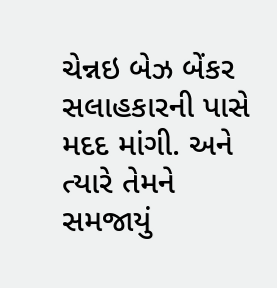ચેન્નઇ બેઝ બેંકર સલાહકારની પાસે મદદ માંગી. અને ત્યારે તેમને સમજાયું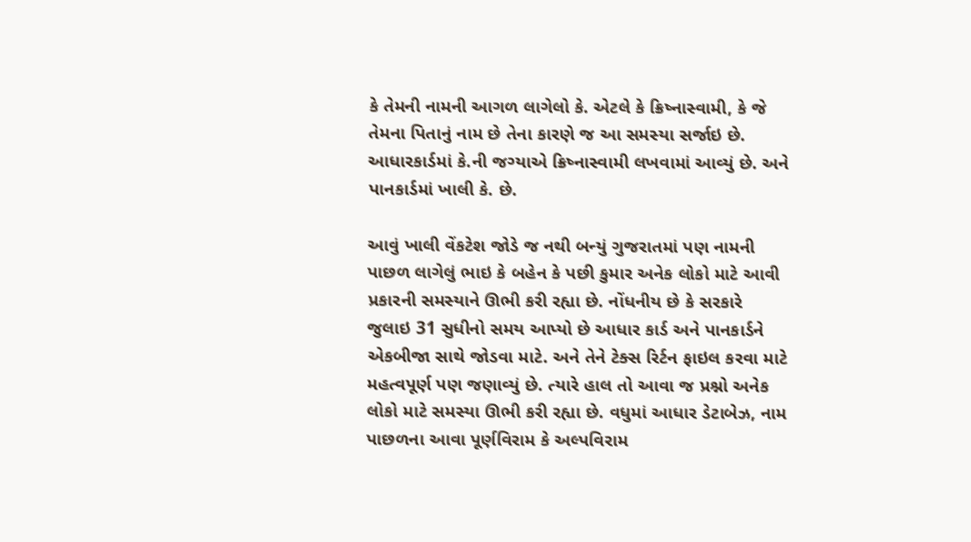કે તેમની નામની આગળ લાગેલો કે. એટલે કે ક્રિષ્નાસ્વામી, કે જે તેમના પિતાનું નામ છે તેના કારણે જ આ સમસ્યા સર્જાઇ છે. આધારકાર્ડમાં કે.ની જગ્યાએ ક્રિષ્નાસ્વામી લખવામાં આવ્યું છે. અને પાનકાર્ડમાં ખાલી કે. છે.

આવું ખાલી વેંકટેશ જોડે જ નથી બન્યું ગુજરાતમાં પણ નામની પાછળ લાગેલું ભાઇ કે બહેન કે પછી કુમાર અનેક લોકો માટે આવી પ્રકારની સમસ્યાને ઊભી કરી રહ્યા છે. નોંધનીય છે કે સરકારે જુલાઇ 31 સુધીનો સમય આપ્યો છે આધાર કાર્ડ અને પાનકાર્ડને એકબીજા સાથે જોડવા માટે. અને તેને ટેક્સ રિર્ટન ફાઇલ કરવા માટે મહત્વપૂર્ણ પણ જણાવ્યું છે. ત્યારે હાલ તો આવા જ પ્રશ્નો અનેક લોકો માટે સમસ્યા ઊભી કરી રહ્યા છે. વધુમાં આધાર ડેટાબેઝ, નામ પાછળના આવા પૂર્ણવિરામ કે અલ્પવિરામ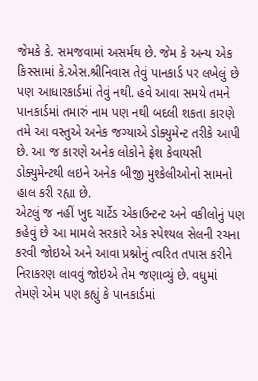જેમકે કે. સમજવામાં અસર્મથ છે. જેમ કે અન્ય એક કિસ્સામાં કે.એસ.શ્રીનિવાસ તેવું પાનકાર્ડ પર લખેલું છે પણ આધારકાર્ડમાં તેવું નથી. હવે આવા સમયે તમને પાનકાર્ડમાં તમારું નામ પણ નથી બદલી શકતા કારણે તમે આ વસ્તુએ અનેક જગ્યાએ ડોક્યુમેન્ટ તરીકે આપી છે. આ જ કારણે અનેક લોકોને ફ્રેશ કેવાયસી ડોક્યુમેન્ટથી લઇને અનેક બીજી મુશ્કેલીઓનો સામનો હાલ કરી રહ્યા છે.
એટલું જ નહીં ખુદ ચાર્ટેડ એકાઉન્ટન્ટ અને વકીલોનું પણ કહેવું છે આ મામલે સરકારે એક સ્પેશ્યલ સેલની રચના કરવી જોઇએ અને આવા પ્રશ્નોનું ત્વરિત તપાસ કરીને નિરાકરણ લાવવું જોઇએ તેમ જણાવ્યું છે. વધુમાં તેમણે એમ પણ કહ્યું કે પાનકાર્ડમાં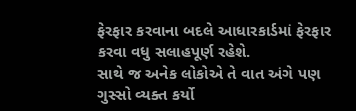ફેરફાર કરવાના બદલે આધારકાર્ડમાં ફેરફાર કરવા વધુ સલાહપૂર્ણ રહેશે.
સાથે જ અનેક લોકોએ તે વાત અંગે પણ ગુસ્સો વ્યક્ત કર્યો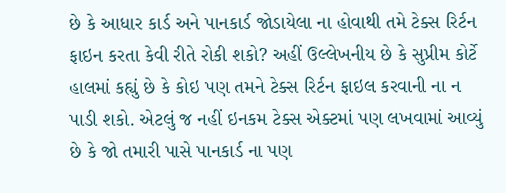છે કે આધાર કાર્ડ અને પાનકાર્ડ જોડાયેલા ના હોવાથી તમે ટેક્સ રિર્ટન ફાઇન કરતા કેવી રીતે રોકી શકો? અહીં ઉલ્લેખનીય છે કે સુપ્રીમ કોર્ટે હાલમાં કહ્યું છે કે કોઇ પણ તમને ટેક્સ રિર્ટન ફાઇલ કરવાની ના ન પાડી શકો. એટલું જ નહીં ઇનકમ ટેક્સ એક્ટમાં પણ લખવામાં આવ્યું છે કે જો તમારી પાસે પાનકાર્ડ ના પણ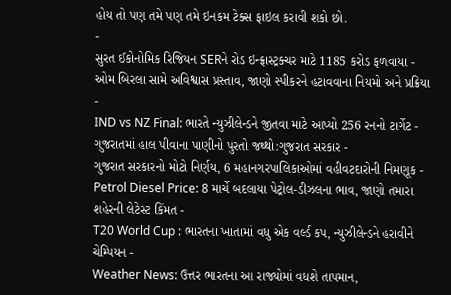હોય તો પણ તમે પણ તમે ઇનકમ ટેક્સ ફાઇલ કરાવી શકો છો.
-
સુરત ઈકોનોમિક રિજિયન SERને રોડ ઇન્ફ્રાસ્ટ્રક્ચર માટે 1185 કરોડ ફળવાયા -
ઓમ બિરલા સામે અવિશ્વાસ પ્રસ્તાવ, જાણો સ્પીકરને હટાવવાના નિયમો અને પ્રક્રિયા -
IND vs NZ Final: ભારતે ન્યુઝીલેન્ડને જીતવા માટે આપ્યો 256 રનનો ટાર્ગેટ -
ગુજરાતમાં હાલ પીવાના પાણીનો પુરતો જથ્થો:ગુજરાત સરકાર -
ગુજરાત સરકારનો મોટો નિર્ણય, 6 મહાનગરપાલિકાઓમાં વહીવટદારોની નિમણૂક -
Petrol Diesel Price: 8 માર્ચે બદલાયા પેટ્રોલ-ડીઝલના ભાવ, જાણો તમારા શહેરની લેટેસ્ટ કિંમત -
T20 World Cup : ભારતના ખાતામાં વધુ એક વર્લ્ડ કપ, ન્યુઝીલેન્ડને હરાવીને ચેમ્પિયન -
Weather News: ઉત્તર ભારતના આ રાજ્યોમાં વધશે તાપમાન,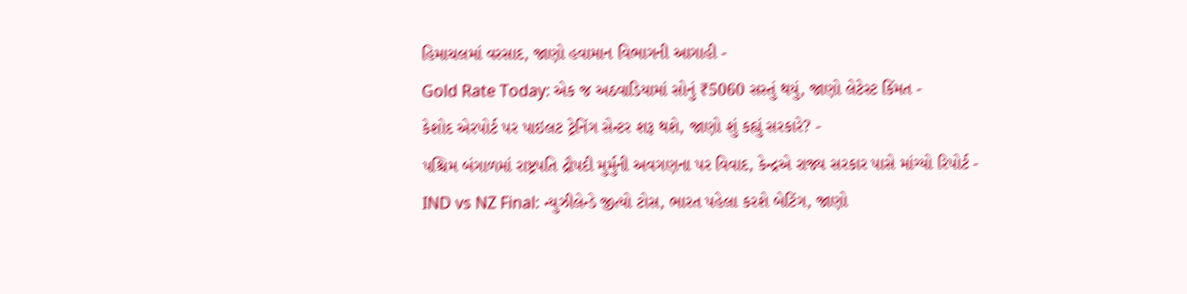હિમાચલમાં વરસાદ, જાણો હવામાન વિભાગની આગાહી -
Gold Rate Today: એક જ અઠવાડિયામાં સોનું ₹5060 સસ્તું થયું, જાણો લેટેસ્ટ કિંમત -
કેશોદ એરપોર્ટ પર પાઇલટ ટ્રેનિંગ સેન્ટર શરૂ થશે, જાણો શું કહ્યું સરકારે? -
પશ્ચિમ બંગાળમાં રાષ્ટ્રપતિ દ્રૌપદી મુર્મુની અવગણના પર વિવાદ, કેન્દ્રએ રાજ્ય સરકાર પાસે માંગ્યો રિપોર્ટ -
IND vs NZ Final: ન્યુઝીલેન્ડે જીત્યો ટોસ, ભારત પહેલા કરશે બેટિંગ, જાણો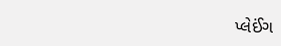પ્લેઈંગ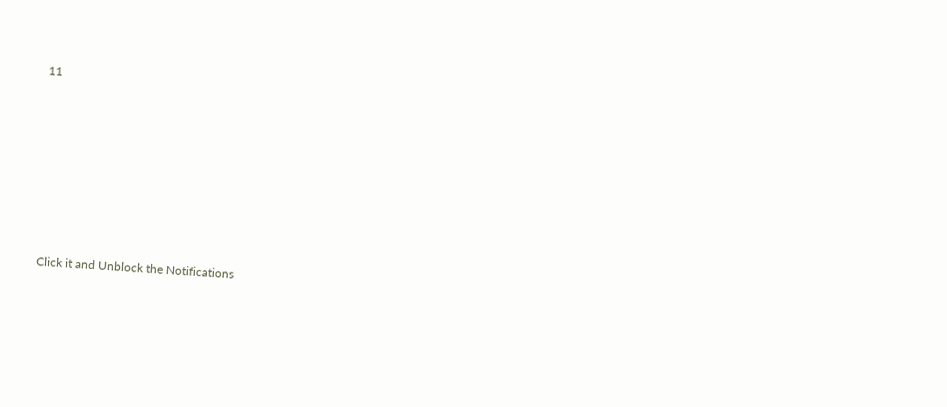11









Click it and Unblock the Notifications